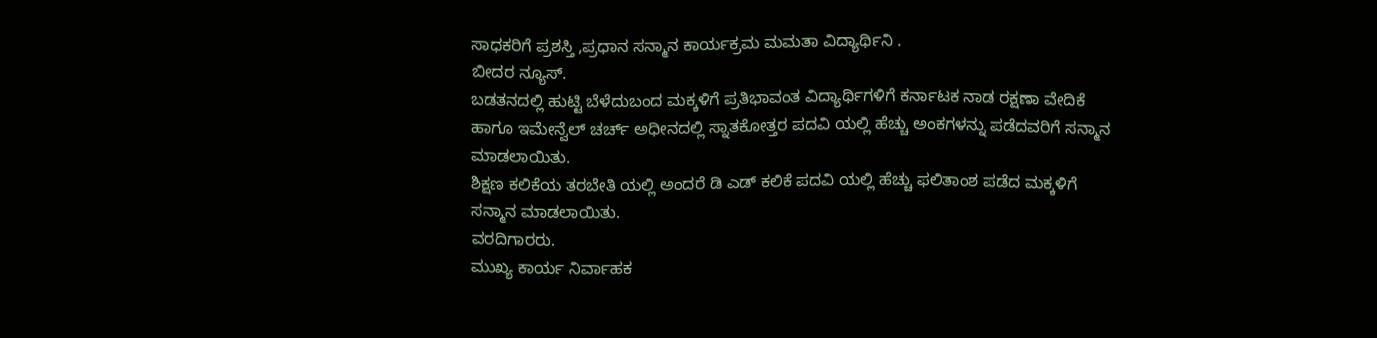ಸಾಧಕರಿಗೆ ಪ್ರಶಸ್ತಿ ,ಪ್ರಧಾನ ಸನ್ಮಾನ ಕಾರ್ಯಕ್ರಮ ಮಮತಾ ವಿದ್ಯಾರ್ಥಿನಿ .
ಬೀದರ ನ್ಯೂಸ್.
ಬಡತನದಲ್ಲಿ ಹುಟ್ಟಿ ಬೆಳೆದುಬಂದ ಮಕ್ಕಳಿಗೆ ಪ್ರತಿಭಾವಂತ ವಿದ್ಯಾರ್ಥಿಗಳಿಗೆ ಕರ್ನಾಟಕ ನಾಡ ರಕ್ಷಣಾ ವೇದಿಕೆ ಹಾಗೂ ಇಮೇನ್ವೆಲ್ ಚರ್ಚ್ ಅಧೀನದಲ್ಲಿ ಸ್ನಾತಕೋತ್ತರ ಪದವಿ ಯಲ್ಲಿ ಹೆಚ್ಚು ಅಂಕಗಳನ್ನು ಪಡೆದವರಿಗೆ ಸನ್ಮಾನ ಮಾಡಲಾಯಿತು.
ಶಿಕ್ಷಣ ಕಲಿಕೆಯ ತರಬೇತಿ ಯಲ್ಲಿ ಅಂದರೆ ಡಿ ಎಡ್ ಕಲಿಕೆ ಪದವಿ ಯಲ್ಲಿ ಹೆಚ್ಚು ಫಲಿತಾಂಶ ಪಡೆದ ಮಕ್ಕಳಿಗೆ ಸನ್ಮಾನ ಮಾಡಲಾಯಿತು.
ವರದಿಗಾರರು.
ಮುಖ್ಯ ಕಾರ್ಯ ನಿರ್ವಾಹಕ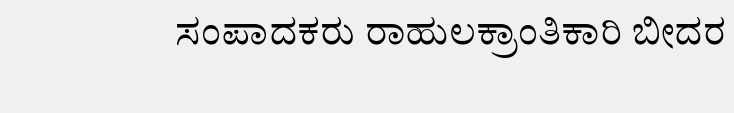ಸಂಪಾದಕರು ರಾಹುಲಕ್ರಾಂತಿಕಾರಿ ಬೀದರ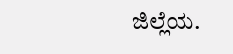ಜಿಲ್ಲೆಯ.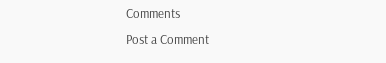Comments
Post a Comment